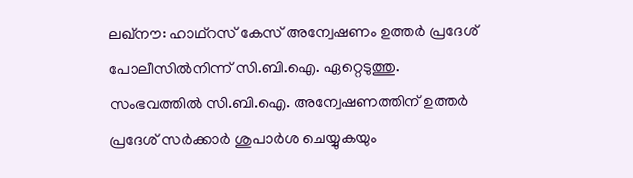ലഖ്‌നൗ: ഹാഥ്‌റസ് കേസ് അന്വേഷണം ഉത്തര്‍ പ്രദേശ് പോലീസില്‍നിന്ന് സി.ബി.ഐ. ഏറ്റെടുത്തു. സംഭവത്തില്‍ സി.ബി.ഐ. അന്വേഷണത്തിന് ഉത്തര്‍ പ്രദേശ് സര്‍ക്കാര്‍ ശുപാര്‍ശ ചെയ്യുകയും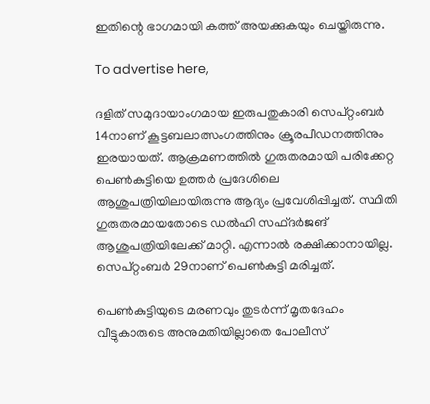ഇതിന്റെ ഭാഗമായി കത്ത് അയക്കുകയും ചെയ്തിരുന്നു.

To advertise here,

ദളിത് സമുദായാംഗമായ ഇരുപതുകാരി സെപ്റ്റംബര്‍ 14നാണ് കൂട്ടബലാത്സംഗത്തിനും ക്രൂരപീഡനത്തിനും ഇരയായത്. ആക്രമണത്തില്‍ ഗുരുതരമായി പരിക്കേറ്റ പെണ്‍കുട്ടിയെ ഉത്തര്‍ പ്രദേശിലെ ആശുപത്രിയിലായിരുന്നു ആദ്യം പ്രവേശിപ്പിച്ചത്. സ്ഥിതി ഗുരുതരമായതോടെ ഡല്‍ഹി സഫ്ദര്‍ജങ് ആശുപത്രിയിലേക്ക് മാറ്റി. എന്നാല്‍ രക്ഷിക്കാനായില്ല. സെപ്റ്റംബര്‍ 29നാണ് പെണ്‍കുട്ടി മരിച്ചത്.

പെണ്‍കുട്ടിയുടെ മരണവും തുടര്‍ന്ന് മൃതദേഹം വീട്ടുകാരുടെ അനുമതിയില്ലാതെ പോലീസ്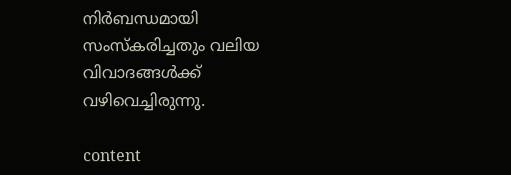നിര്‍ബന്ധമായി സംസ്‌കരിച്ചതും വലിയ വിവാദങ്ങള്‍ക്ക് വഴിവെച്ചിരുന്നു.

content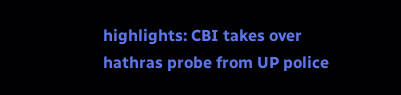highlights: CBI takes over hathras probe from UP police